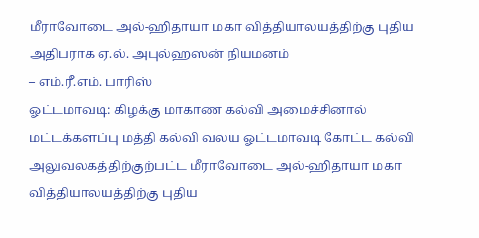மீராவோடை அல்-ஹிதாயா மகா வித்தியாலயத்திற்கு புதிய அதிபராக ஏ.ல். அபுல்ஹஸன் நியமனம்
– எம்.ரீ.எம். பாரிஸ்
ஓட்டமாவடி: கிழக்கு மாகாண கல்வி அமைச்சினால் மட்டக்களப்பு மத்தி கல்வி வலய ஓட்டமாவடி கோட்ட கல்வி அலுவலகத்திற்குற்பட்ட மீராவோடை அல்-ஹிதாயா மகா வித்தியாலயத்திற்கு புதிய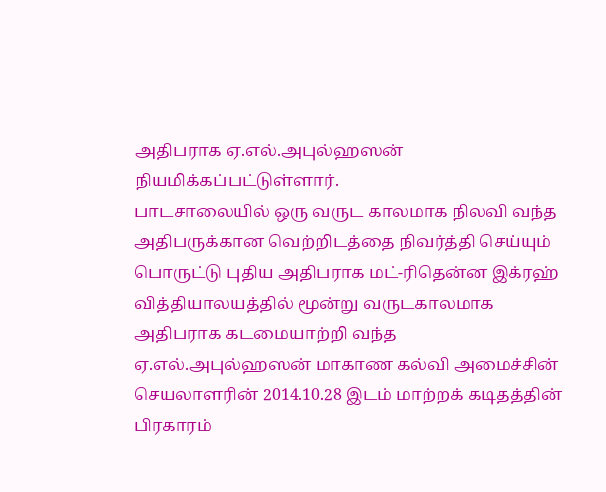அதிபராக ஏ.எல்.அபுல்ஹஸன் நியமிக்கப்பட்டுள்ளார்.
பாடசாலையில் ஒரு வருட காலமாக நிலவி வந்த அதிபருக்கான வெற்றிடத்தை நிவர்த்தி செய்யும் பொருட்டு புதிய அதிபராக மட்-ரிதென்ன இக்ரஹ் வித்தியாலயத்தில் மூன்று வருடகாலமாக அதிபராக கடமையாற்றி வந்த ஏ.எல்.அபுல்ஹஸன் மாகாண கல்வி அமைச்சின் செயலாளரின் 2014.10.28 இடம் மாற்றக் கடிதத்தின் பிரகாரம்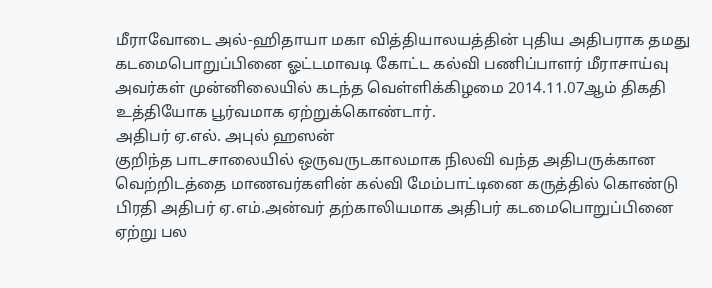மீராவோடை அல்-ஹிதாயா மகா வித்தியாலயத்தின் புதிய அதிபராக தமது கடமைபொறுப்பினை ஓட்டமாவடி கோட்ட கல்வி பணிப்பாளர் மீராசாய்வு அவர்கள் முன்னிலையில் கடந்த வெள்ளிக்கிழமை 2014.11.07ஆம் திகதி உத்தியோக பூர்வமாக ஏற்றுக்கொண்டார்.
அதிபர் ஏ.எல். அபுல் ஹஸன்
குறிந்த பாடசாலையில் ஒருவருடகாலமாக நிலவி வந்த அதிபருக்கான வெற்றிடத்தை மாணவர்களின் கல்வி மேம்பாட்டினை கருத்தில் கொண்டு பிரதி அதிபர் ஏ.எம்.அன்வர் தற்காலியமாக அதிபர் கடமைபொறுப்பினை ஏற்று பல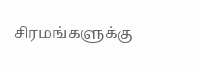சிரமங்களுக்கு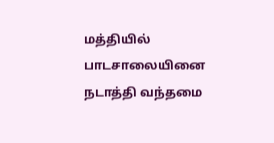மத்தியில் பாடசாலையினை நடாத்தி வந்தமை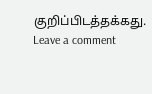குறிப்பிடத்தக்கது.
Leave a comment